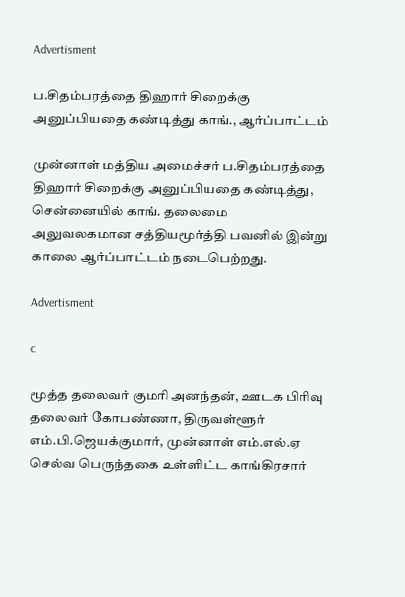Advertisment

ப.சிதம்பரத்தை திஹார் சிறைக்கு அனுப்பியதை கண்டித்து காங்., ஆர்ப்பாட்டம்

முன்னாள் மத்திய அமைச்சர் ப.சிதம்பரத்தை திஹார் சிறைக்கு அனுப்பியதை கண்டித்து, சென்னையில் காங். தலைமை அலுவலகமான சத்தியமூர்த்தி பவனில் இன்று காலை ஆர்ப்பாட்டம் நடைபெற்றது.

Advertisment

c

மூத்த தலைவர் குமரி அனந்தன், ஊடக பிரிவு தலைவர் கோபண்ணா, திருவள்ளூர் எம்.பி.ஜெயக்குமார், முன்னாள் எம்.எல்.ஏ செல்வ பெருந்தகை உள்ளிட்ட காங்கிரசார்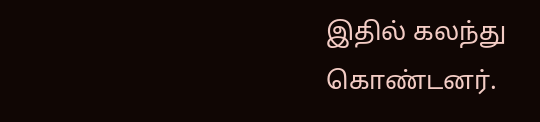இதில் கலந்து கொண்டனர்.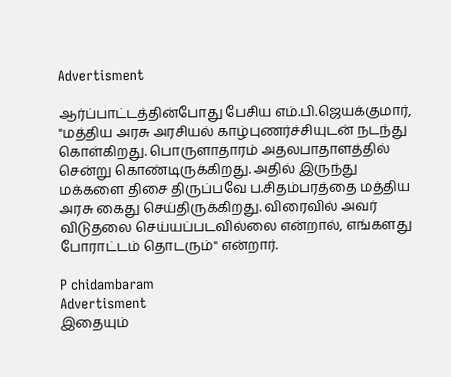Advertisment

ஆர்ப்பாட்டத்தின்போது பேசிய எம்.பி.ஜெயக்குமார், "மத்திய அரசு அரசியல் காழ்புணர்ச்சியுடன் நடந்து கொள்கிறது. பொருளாதாரம் அதலபாதாளத்தில் சென்று கொண்டிருக்கிறது. அதில் இருந்து மக்களை திசை திருப்பவே ப.சிதம்பரத்தை மத்திய அரசு கைது செய்திருக்கிறது. விரைவில் அவர் விடுதலை செய்யப்படவில்லை என்றால், எங்களது போராட்டம் தொடரும்" என்றார்.

P chidambaram
Advertisment
இதையும்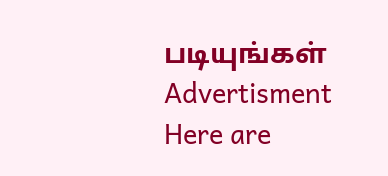படியுங்கள்
Advertisment
Here are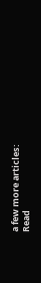a few more articles:
Read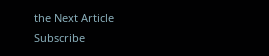the Next Article
Subscribe